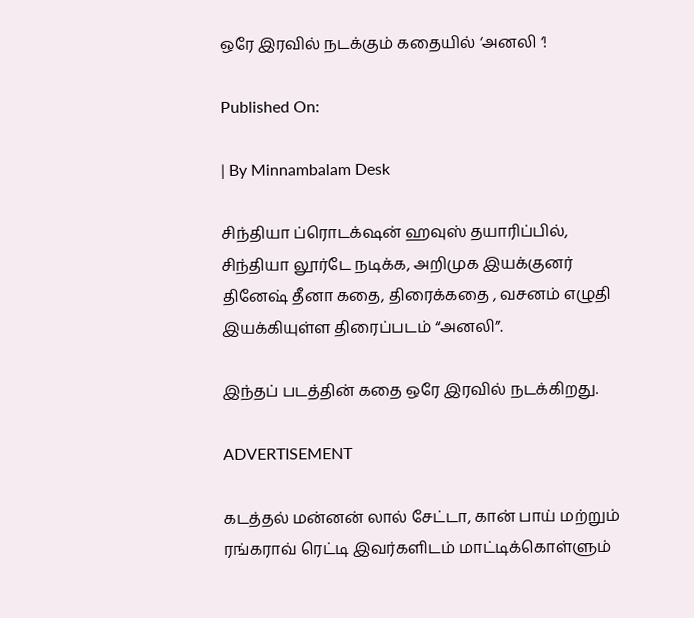ஒரே இரவில் நடக்கும் கதையில் ‘அனலி ‘!

Published On:

| By Minnambalam Desk

சிந்தியா ப்ரொடக்‌ஷன் ஹவுஸ் தயாரிப்பில், சிந்தியா லூர்டே நடிக்க, அறிமுக இயக்குனர் தினேஷ் தீனா கதை, திரைக்கதை , வசனம் எழுதி இயக்கியுள்ள திரைப்படம் “அனலி”.

இந்தப் படத்தின் கதை ஒரே இரவில் நடக்கிறது.

ADVERTISEMENT

கடத்தல் மன்னன் லால் சேட்டா, கான் பாய் மற்றும் ரங்கராவ் ரெட்டி இவர்களிடம் மாட்டிக்கொள்ளும்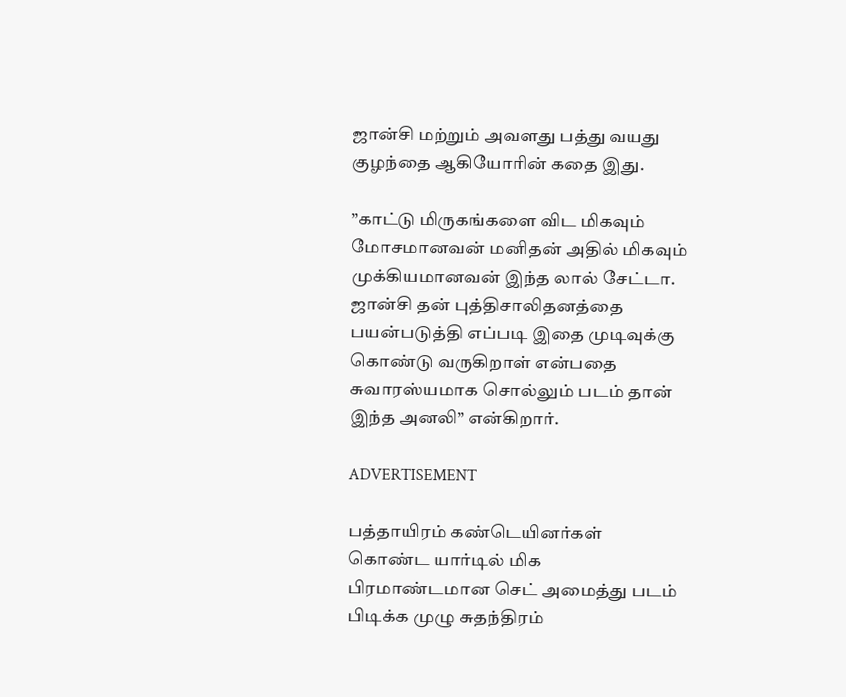ஜான்சி மற்றும் அவளது பத்து வயது குழந்தை ஆகியோரின் கதை இது.

”காட்டு மிருகங்களை விட மிகவும் மோசமானவன் மனிதன் அதில் மிகவும் முக்கியமானவன் இந்த லால் சேட்டா. ஜான்சி தன் புத்திசாலிதனத்தை பயன்படுத்தி எப்படி இதை முடிவுக்கு கொண்டு வருகிறாள் என்பதை சுவாரஸ்யமாக சொல்லும் படம் தான் இந்த அனலி” என்கிறார்.

ADVERTISEMENT

பத்தாயிரம் கண்டெயினர்கள் கொண்ட யார்டில் மிக பிரமாண்டமான செட் அமைத்து படம் பிடிக்க முழு சுதந்திரம்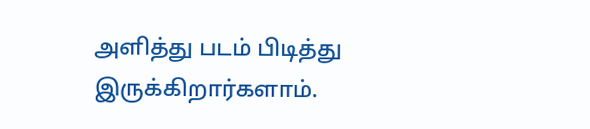அளித்து படம் பிடித்து இருக்கிறார்களாம்.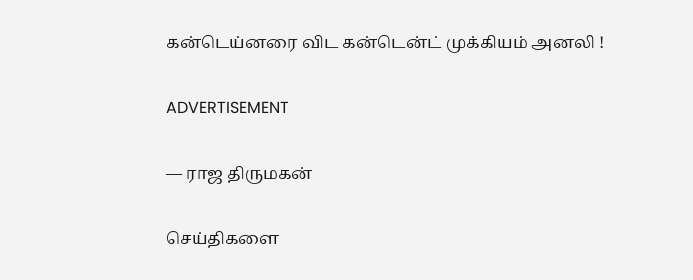கன்டெய்னரை விட கன்டென்ட் முக்கியம் அனலி !

ADVERTISEMENT

— ராஜ திருமகன்

செய்திகளை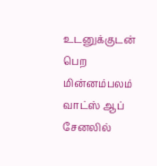உடனுக்குடன் பெற மின்னம்பலம் வாட்ஸ் ஆப் சேனலில்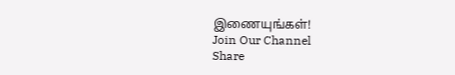இணையுங்கள்!
Join Our Channel
Share